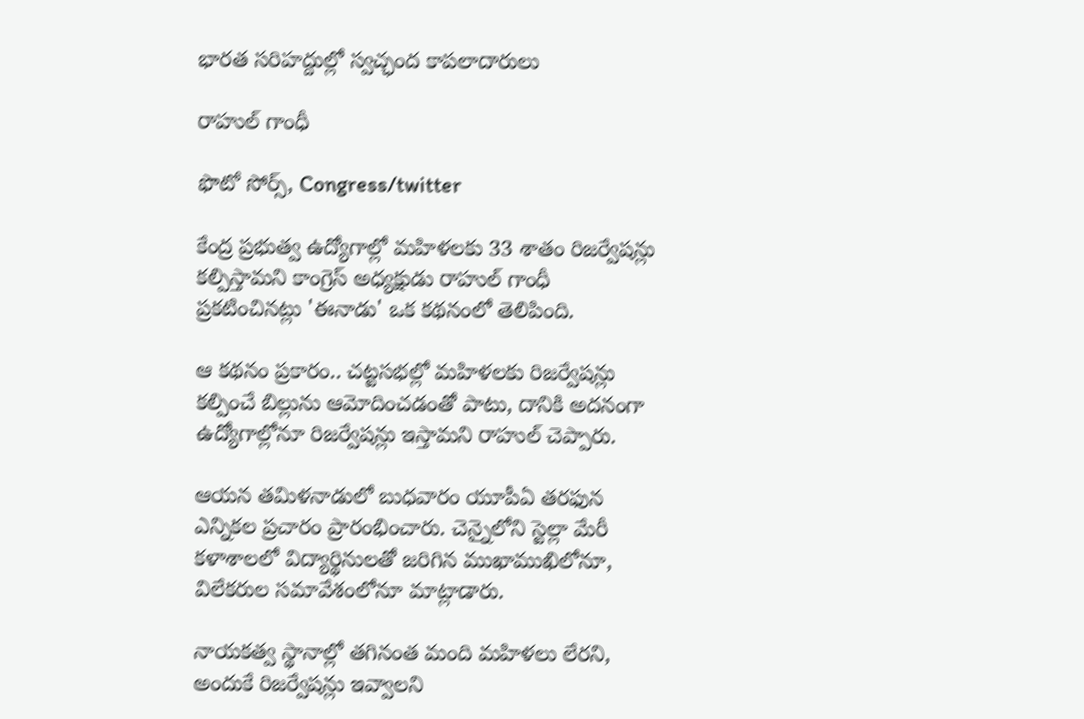భారత సరిహద్దుల్లో స్వచ్ఛంద కాపలాదారులు

రాహుల్ గాంధీ

ఫొటో సోర్స్, Congress/twitter

కేంద్ర ప్రభుత్వ ఉద్యోగాల్లో మహిళలకు 33 శాతం రిజర్వేషన్లు కల్పిస్తామని కాంగ్రెస్‌ అధ్యక్షుడు రాహుల్‌ గాంధీ ప్రకటించినట్లు 'ఈనాడు' ఒక కథనంలో తెలిపింది.

ఆ కథనం ప్రకారం.. చట్టసభల్లో మహిళలకు రిజర్వేషన్లు కల్పించే బిల్లును ఆమోదించడంతో పాటు, దానికి అదనంగా ఉద్యోగాల్లోనూ రిజర్వేషన్లు ఇస్తామని రాహుల్ చెప్పారు.

ఆయన తమిళనాడులో బుధవారం యూపీఏ తరఫున ఎన్నికల ప్రచారం ప్రారంభించారు. చెన్నైలోని స్టెల్లా మేరీ కళాశాలలో విద్యార్థినులతో జరిగిన ముఖాముఖిలోనూ, విలేకరుల సమావేశంలోనూ మాట్లాడారు.

నాయకత్వ స్థానాల్లో తగినంత మంది మహిళలు లేరని, అందుకే రిజర్వేషన్లు ఇవ్వాలని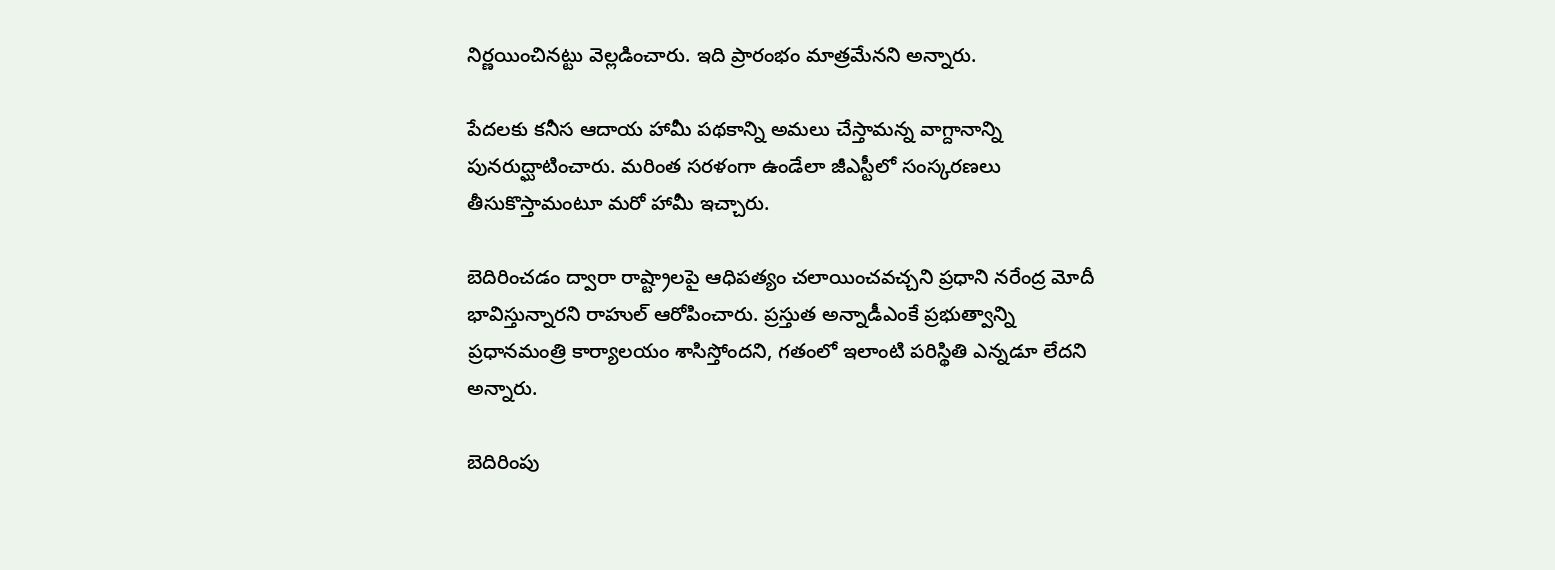నిర్ణయించినట్టు వెల్లడించారు. ఇది ప్రారంభం మాత్రమేనని అన్నారు.

పేదలకు కనీస ఆదాయ హామీ పథకాన్ని అమలు చేస్తామన్న వాగ్దానాన్ని పునరుద్ఘాటించారు. మరింత సరళంగా ఉండేలా జీఎస్టీలో సంస్కరణలు తీసుకొస్తామంటూ మరో హామీ ఇచ్చారు.

బెదిరించడం ద్వారా రాష్ట్రాలపై ఆధిపత్యం చలాయించవచ్చని ప్రధాని నరేంద్ర మోదీ భావిస్తున్నారని రాహుల్ ఆరోపించారు. ప్రస్తుత అన్నాడీఎంకే ప్రభుత్వాన్ని ప్రధానమంత్రి కార్యాలయం శాసిస్తోందని, గతంలో ఇలాంటి పరిస్థితి ఎన్నడూ లేదని అన్నారు.

బెదిరింపు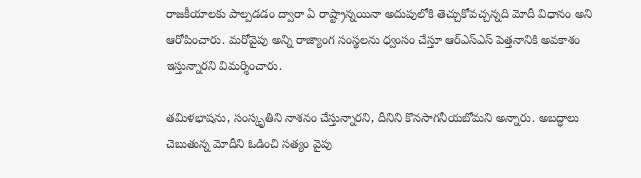రాజకీయాలకు పాల్పడడం ద్వారా ఏ రాష్ట్రాన్నయినా అదుపులోకి తెచ్చుకోవచ్చన్నది మోదీ విధానం అని ఆరోపించారు. మరోవైపు అన్ని రాజ్యాంగ సంస్థలను ధ్వంసం చేస్తూ ఆర్‌ఎస్‌ఎస్‌ పెత్తనానికి అవకాశం ఇస్తున్నారని విమర్శించారు.

తమిళభాషను, సంస్కృతిని నాశనం చేస్తున్నారని, దీనిని కొనసాగనీయబోమని అన్నారు. అబద్ధాలు చెబుతున్న మోదీని ఓడించి సత్యం వైపు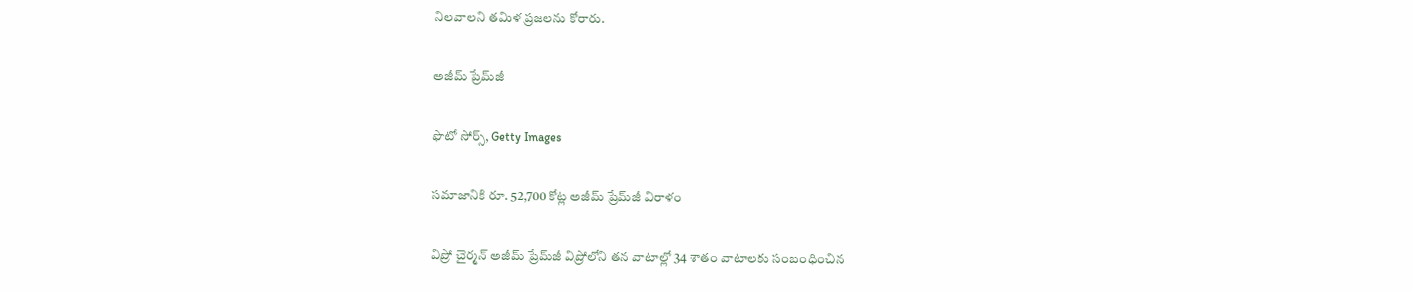నిలవాలని తమిళ ప్రజలను కోరారు.

అజీమ్ ప్రేమ్‌జీ

ఫొటో సోర్స్, Getty Images

సమాజానికి రూ. 52,700 కోట్ల అజీమ్ ప్రేమ్‌జీ విరాళం

విప్రో చైర్మన్‌ అజీమ్‌ ప్రేమ్‌జీ విప్రోలోని తన వాటాల్లో 34 శాతం వాటాలకు సంబంధించిన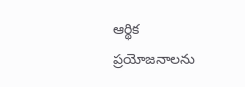ఆర్థిక ప్రయోజనాలను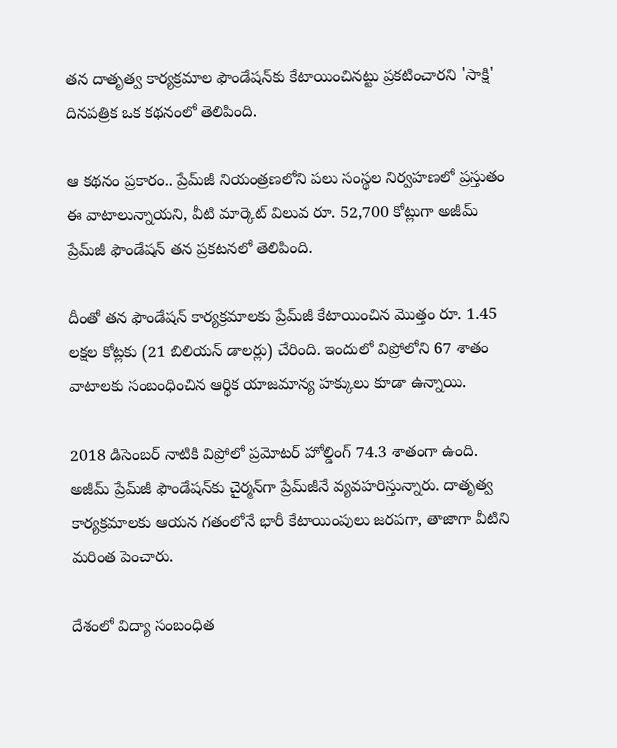తన దాతృత్వ కార్యక్రమాల ఫౌండేషన్‌కు కేటాయించినట్టు ప్రకటించారని 'సాక్షి' దినపత్రిక ఒక కథనంలో తెలిపింది.

ఆ కథనం ప్రకారం.. ప్రేమ్‌జీ నియంత్రణలోని పలు సంస్థల నిర్వహణలో ప్రస్తుతం ఈ వాటాలున్నాయని, వీటి మార్కెట్‌ విలువ రూ. 52,700 కోట్లుగా అజీమ్‌ ప్రేమ్‌జీ ఫౌండేషన్‌ తన ప్రకటనలో తెలిపింది.

దీంతో తన ఫౌండేషన్‌ కార్యక్రమాలకు ప్రేమ్‌జీ కేటాయించిన మొత్తం రూ. 1.45 లక్షల కోట్లకు (21 బిలియన్‌ డాలర్లు) చేరింది. ఇందులో విప్రోలోని 67 శాతం వాటాలకు సంబంధించిన ఆర్థిక యాజమాన్య హక్కులు కూడా ఉన్నాయి.

2018 డిసెంబర్‌ నాటికి విప్రోలో ప్రమోటర్‌ హోల్డింగ్‌ 74.3 శాతంగా ఉంది. అజీమ్‌ ప్రేమ్‌జీ ఫౌండేషన్‌కు చైర్మన్‌గా ప్రేమ్‌జీనే వ్యవహరిస్తున్నారు. దాతృత్వ కార్యక్రమాలకు ఆయన గతంలోనే భారీ కేటాయింపులు జరపగా, తాజాగా వీటిని మరింత పెంచారు.

దేశంలో విద్యా సంబంధిత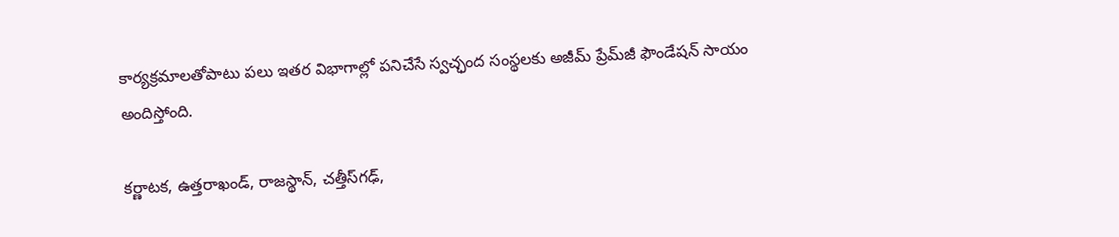కార్యక్రమాలతోపాటు పలు ఇతర విభాగాల్లో పనిచేసే స్వచ్ఛంద సంస్థలకు అజీమ్‌ ప్రేమ్‌జీ ఫౌండేషన్‌ సాయం అందిస్తోంది.

కర్ణాటక, ఉత్తరాఖండ్, రాజస్థాన్, చత్తీస్‌గఢ్,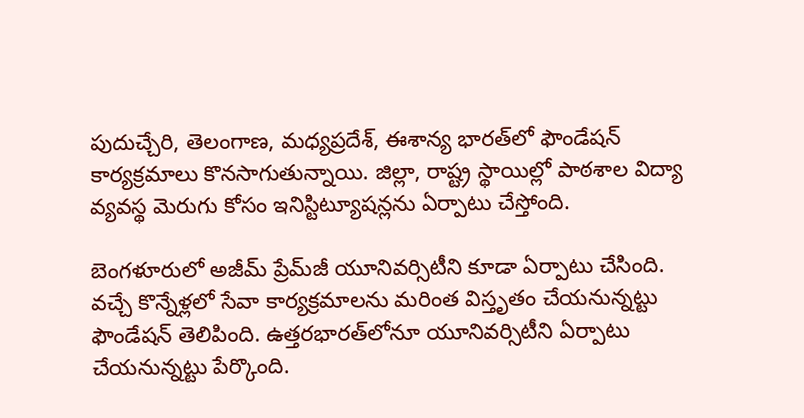పుదుచ్చేరి, తెలంగాణ, మధ్యప్రదేశ్, ఈశాన్య భారత్‌లో ఫౌండేషన్‌ కార్యక్రమాలు కొనసాగుతున్నాయి. జిల్లా, రాష్ట్ర స్థాయిల్లో పాఠశాల విద్యా వ్యవస్థ మెరుగు కోసం ఇనిస్టిట్యూషన్లను ఏర్పాటు చేస్తోంది.

బెంగళూరులో అజీమ్‌ ప్రేమ్‌జీ యూనివర్సిటీని కూడా ఏర్పాటు చేసింది. వచ్చే కొన్నేళ్లలో సేవా కార్యక్రమాలను మరింత విస్తృతం చేయనున్నట్టు ఫౌండేషన్‌ తెలిపింది. ఉత్తరభారత్‌లోనూ యూనివర్సిటీని ఏర్పాటు చేయనున్నట్టు పేర్కొంది.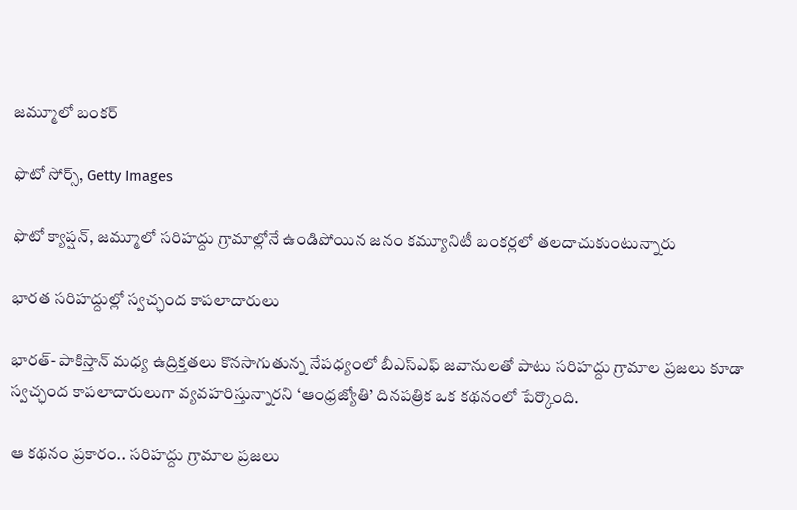జమ్మూలో బంకర్

ఫొటో సోర్స్, Getty Images

ఫొటో క్యాప్షన్, జమ్మూలో సరిహద్దు గ్రామాల్లోనే ఉండిపోయిన జనం కమ్యూనిటీ బంకర్లలో తలదాచుకుంటున్నారు

భారత సరిహద్దుల్లో స్వచ్ఛంద కాపలాదారులు

భారత్- పాకిస్తాన్ మధ్య ఉద్రిక్తతలు కొనసాగుతున్న నేపధ్యంలో బీఎస్ఎఫ్ జవానులతో పాటు సరిహద్దు గ్రామాల ప్రజలు కూడా స్వచ్ఛంద కాపలాదారులుగా వ్యవహరిస్తున్నారని ‘ఆంధ్రజ్యోతి’ దినపత్రిక ఒక కథనంలో పేర్కొంది.

ఆ కథనం ప్రకారం.. సరిహద్దు గ్రామాల ప్రజలు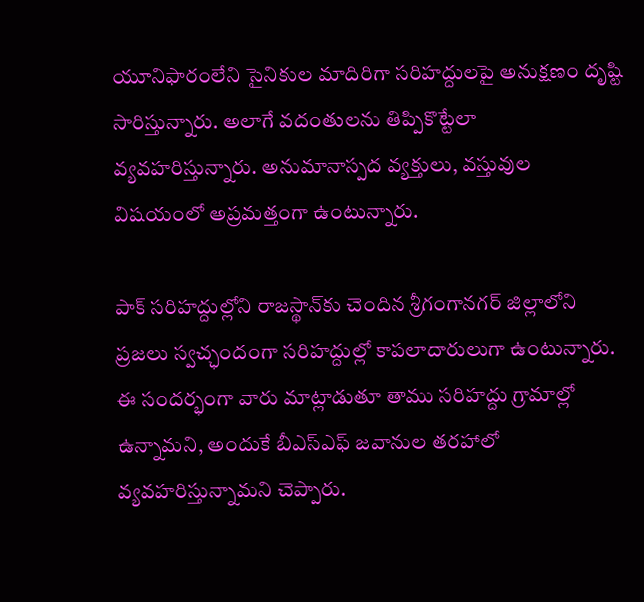యూనిఫారంలేని సైనికుల మాదిరిగా సరిహద్దులపై అనుక్షణం దృష్టి సారిస్తున్నారు. అలాగే వదంతులను తిప్పికొట్టేలా వ్యవహరిస్తున్నారు. అనుమానాస్పద వ్యక్తులు, వస్తువుల విషయంలో అప్రమత్తంగా ఉంటున్నారు.

పాక్ సరిహద్దుల్లోని రాజస్థాన్‌కు చెందిన శ్రీగంగానగర్ జిల్లాలోని ప్రజలు స్వచ్ఛందంగా సరిహద్దుల్లో కాపలాదారులుగా ఉంటున్నారు. ఈ సందర్భంగా వారు మాట్లాడుతూ తాము సరిహద్దు గ్రామాల్లో ఉన్నామని, అందుకే బీఎస్ఎఫ్ జవానుల తరహాలో వ్యవహరిస్తున్నామని చెప్పారు.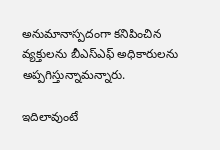అనుమానాస్పదంగా కనిపించిన వ్యక్తులను బీఎస్ఎఫ్ అధికారులను అప్పగిస్తున్నామన్నారు.

ఇదిలావుంటే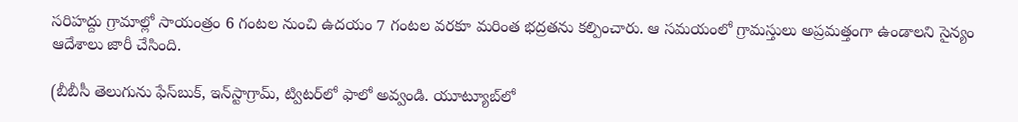సరిహద్దు గ్రామాల్లో సాయంత్రం 6 గంటల నుంచి ఉదయం 7 గంటల వరకూ మరింత భద్రతను కల్పించారు. ఆ సమయంలో గ్రామస్తులు అప్రమత్తంగా ఉండాలని సైన్యం ఆదేశాలు జారీ చేసింది.

(బీబీసీ తెలుగును ఫేస్‌బుక్, ఇన్‌స్టాగ్రామ్‌, ట్విటర్‌లో ఫాలో అవ్వండి. యూట్యూబ్‌లో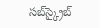సబ్‌స్క్రైబ్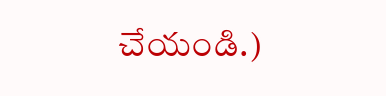చేయండి.)